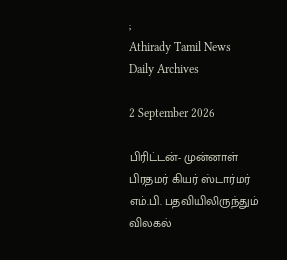;
Athirady Tamil News
Daily Archives

2 September 2026

பிரிட்டன்- முன்னாள் பிரதமர் கியர் ஸ்டார்மர் எம்.பி. பதவியிலிருந்தும் விலகல்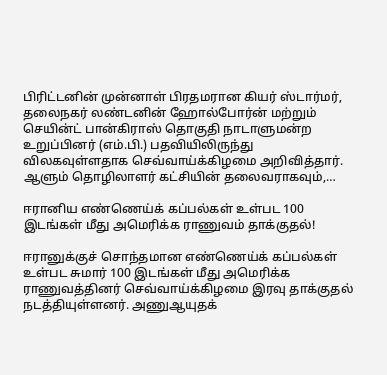பிரிட்டனின் முன்னாள் பிரதமரான கியர் ஸ்டார்மர், தலைநகர் லண்டனின் ஹோல்போர்ன் மற்றும் செயின்ட் பான்கிராஸ் தொகுதி நாடாளுமன்ற உறுப்பினர் (எம்.பி.) பதவியிலிருந்து விலகவுள்ளதாக செவ்வாய்க்கிழமை அறிவித்தார். ஆளும் தொழிலாளர் கட்சியின் தலைவராகவும்,…

ஈரானிய எண்ணெய்க் கப்பல்கள் உள்பட 100 இடங்கள் மீது அமெரிக்க ராணுவம் தாக்குதல்!

ஈரானுக்குச் சொந்தமான எண்ணெய்க் கப்பல்கள் உள்பட சுமார் 100 இடங்கள் மீது அமெரிக்க ராணுவத்தினர் செவ்வாய்க்கிழமை இரவு தாக்குதல் நடத்தியுள்ளனர். அணுஆயுதக்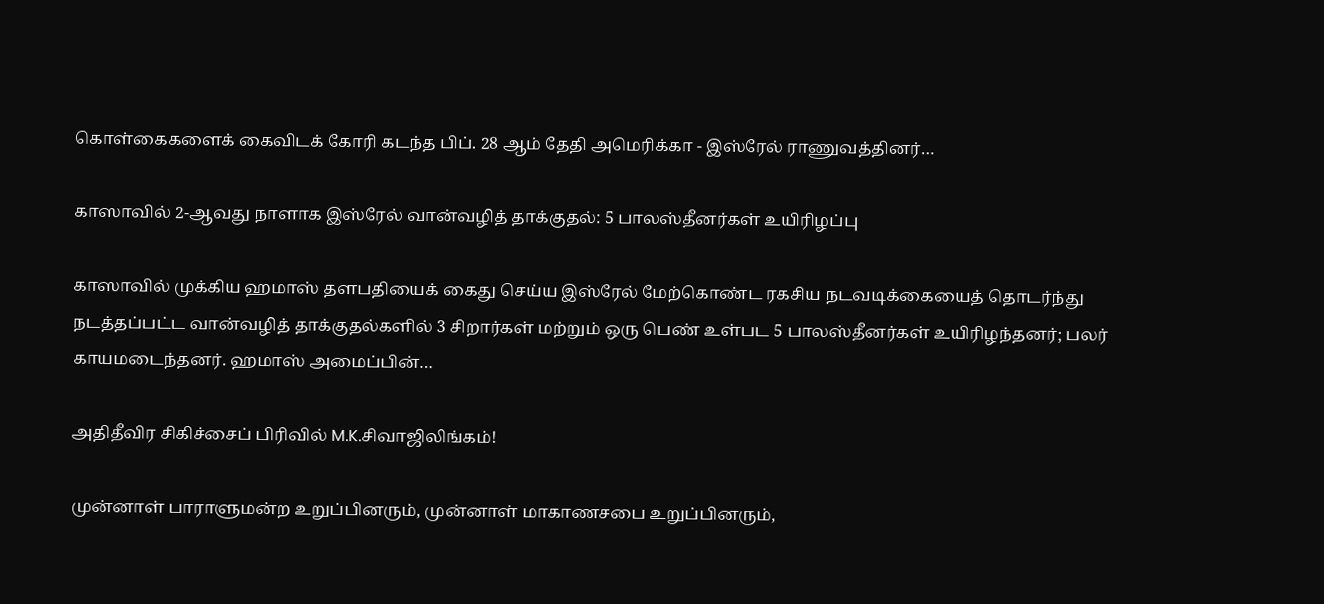கொள்கைகளைக் கைவிடக் கோரி கடந்த பிப். 28 ஆம் தேதி அமெரிக்கா - இஸ்ரேல் ராணுவத்தினர்…

காஸாவில் 2-ஆவது நாளாக இஸ்ரேல் வான்வழித் தாக்குதல்: 5 பாலஸ்தீனர்கள் உயிரிழப்பு

காஸாவில் முக்கிய ஹமாஸ் தளபதியைக் கைது செய்ய இஸ்ரேல் மேற்கொண்ட ரகசிய நடவடிக்கையைத் தொடர்ந்து நடத்தப்பட்ட வான்வழித் தாக்குதல்களில் 3 சிறார்கள் மற்றும் ஒரு பெண் உள்பட 5 பாலஸ்தீனர்கள் உயிரிழந்தனர்; பலர் காயமடைந்தனர். ஹமாஸ் அமைப்பின்…

அதிதீவிர சிகிச்சைப் பிரிவில் M.K.சிவாஜிலிங்கம்!

முன்னாள் பாராளுமன்ற உறுப்பினரும், முன்னாள் மாகாணசபை உறுப்பினரும்,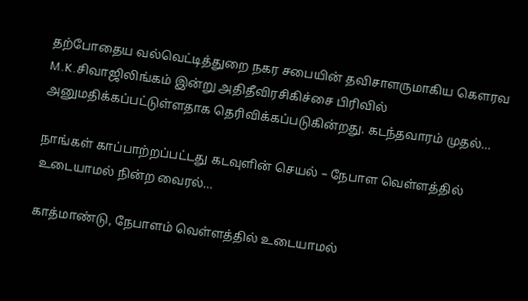தற்போதைய வல்வெட்டித்துறை நகர சபையின் தவிசாளருமாகிய கௌரவ M.K.சிவாஜிலிங்கம் இன்று அதிதீவிரசிகிச்சை பிரிவில் அனுமதிக்கப்பட்டுள்ளதாக தெரிவிக்கப்படுகின்றது. கடந்தவாரம் முதல்…

நாங்கள் காப்பாற்றப்பட்டது கடவுளின் செயல் – நேபாள வெள்ளத்தில் உடையாமல் நின்ற வைரல்…

காத்மாண்டு, நேபாளம் வெள்ளத்தில் உடையாமல்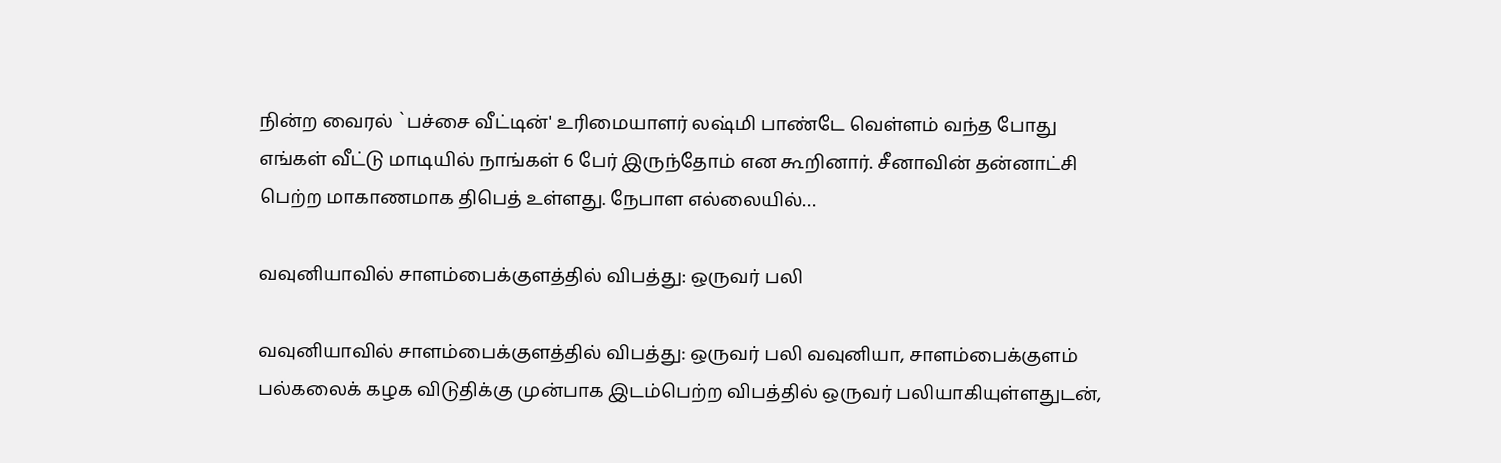நின்ற வைரல் `பச்சை வீட்டின்' உரிமையாளர் லஷ்மி பாண்டே வெள்ளம் வந்த போது எங்கள் வீட்டு மாடியில் நாங்கள் 6 பேர் இருந்தோம் என கூறினார். சீனாவின் தன்னாட்சி பெற்ற மாகாணமாக திபெத் உள்ளது. நேபாள எல்லையில்…

வவுனியாவில் சாளம்பைக்குளத்தில் விபத்து: ஒருவர் பலி

வவுனியாவில் சாளம்பைக்குளத்தில் விபத்து: ஒருவர் பலி வவுனியா, சாளம்பைக்குளம் பல்கலைக் கழக விடுதிக்கு முன்பாக இடம்பெற்ற விபத்தில் ஒருவர் பலியாகியுள்ளதுடன்,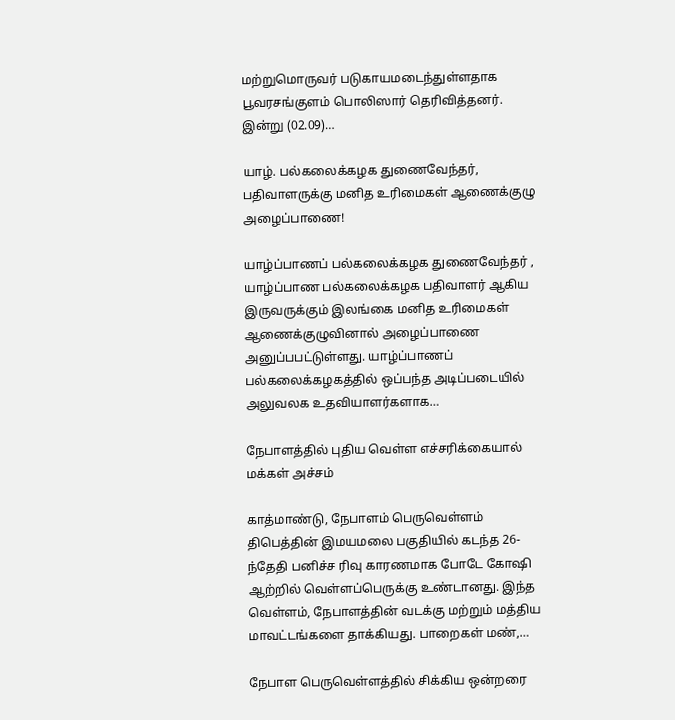மற்றுமொருவர் படுகாயமடைந்துள்ளதாக பூவரசங்குளம் பொலிஸார் தெரிவித்தனர். இன்று (02.09)…

யாழ். பல்கலைக்கழக துணைவேந்தர், பதிவாளருக்கு மனித உரிமைகள் ஆணைக்குழு அழைப்பாணை!

யாழ்ப்பாணப் பல்கலைக்கழக துணைவேந்தர் , யாழ்ப்பாண பல்கலைக்கழக பதிவாளர் ஆகிய இருவருக்கும் இலங்கை மனித உரிமைகள் ஆணைக்குழுவினால் அழைப்பாணை அனுப்பபட்டுள்ளது. யாழ்ப்பாணப் பல்கலைக்கழகத்தில் ஒப்பந்த அடிப்படையில் அலுவலக உதவியாளர்களாக…

நேபாளத்தில் புதிய வெள்ள எச்சரிக்கையால் மக்கள் அச்சம்

காத்மாண்டு, நேபாளம் பெருவெள்ளம் திபெத்தின் இமயமலை பகுதியில் கடந்த 26-ந்தேதி பனிச்ச ரிவு காரணமாக போடே கோஷி ஆற்றில் வெள்ளப்பெருக்கு உண்டானது. இந்த வெள்ளம், நேபாளத்தின் வடக்கு மற்றும் மத்திய மாவட்டங்களை தாக்கியது. பாறைகள் மண்,…

நேபாள பெருவெள்ளத்தில் சிக்கிய ஒன்றரை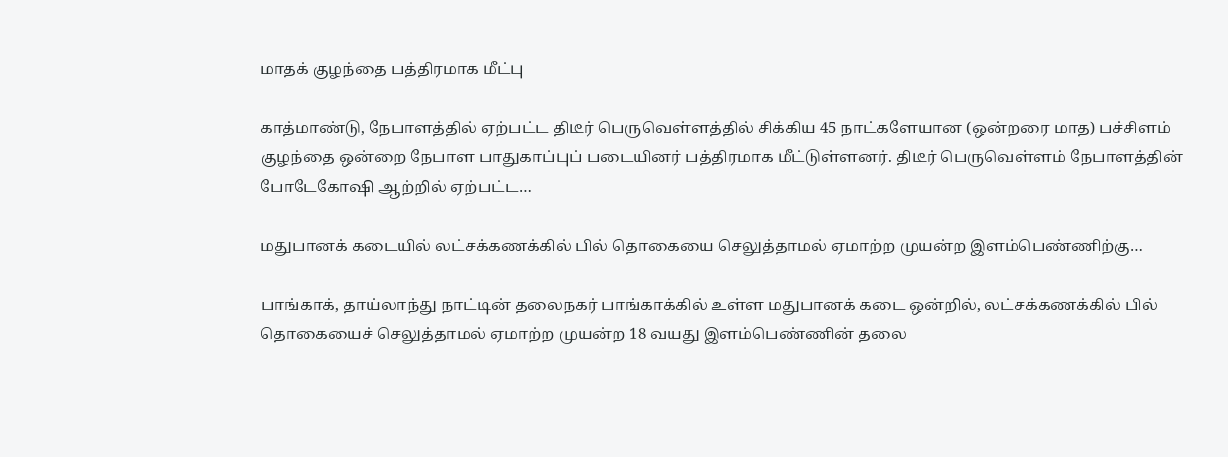மாதக் குழந்தை பத்திரமாக மீட்பு

காத்மாண்டு, நேபாளத்தில் ஏற்பட்ட திடீர் பெருவெள்ளத்தில் சிக்கிய 45 நாட்களேயான (ஒன்றரை மாத) பச்சிளம் குழந்தை ஒன்றை நேபாள பாதுகாப்புப் படையினர் பத்திரமாக மீட்டுள்ளனர். திடீர் பெருவெள்ளம் நேபாளத்தின் போடேகோஷி ஆற்றில் ஏற்பட்ட…

மதுபானக் கடையில் லட்சக்கணக்கில் பில் தொகையை செலுத்தாமல் ஏமாற்ற முயன்ற இளம்பெண்ணிற்கு…

பாங்காக், தாய்லாந்து நாட்டின் தலைநகர் பாங்காக்கில் உள்ள மதுபானக் கடை ஒன்றில், லட்சக்கணக்கில் பில் தொகையைச் செலுத்தாமல் ஏமாற்ற முயன்ற 18 வயது இளம்பெண்ணின் தலை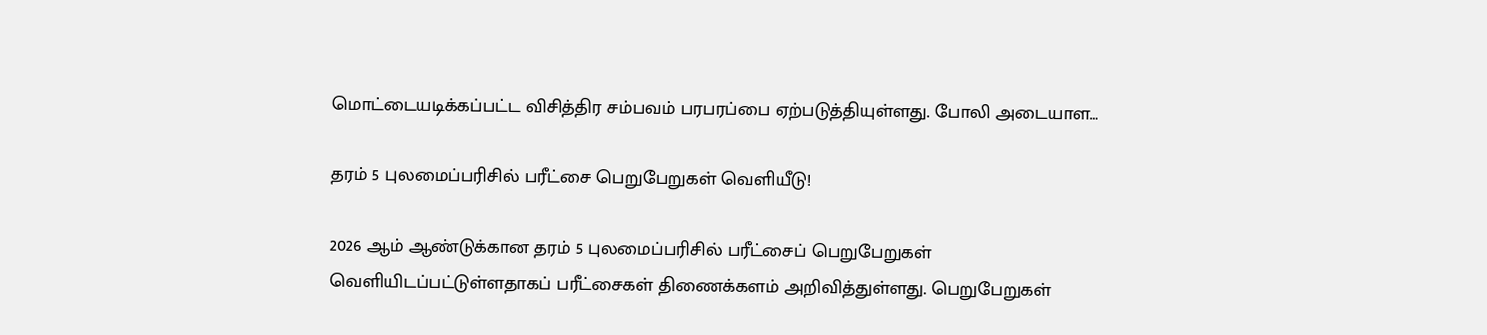மொட்டையடிக்கப்பட்ட விசித்திர சம்பவம் பரபரப்பை ஏற்படுத்தியுள்ளது. போலி அடையாள…

தரம் 5 புலமைப்பரிசில் பரீட்சை பெறுபேறுகள் வெளியீடு!

2026 ஆம் ஆண்டுக்கான தரம் 5 புலமைப்பரிசில் பரீட்சைப் பெறுபேறுகள் வெளியிடப்பட்டுள்ளதாகப் பரீட்சைகள் திணைக்களம் அறிவித்துள்ளது. பெறுபேறுகள்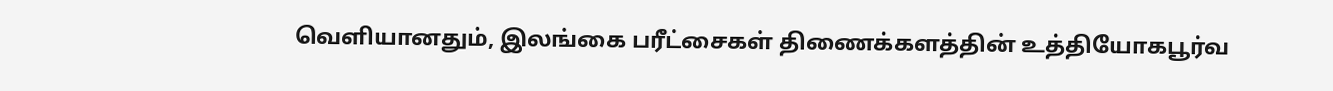வெளியானதும், இலங்கை பரீட்சைகள் திணைக்களத்தின் உத்தியோகபூர்வ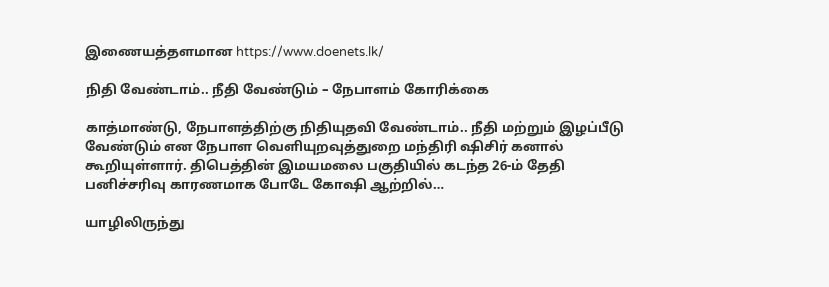இணையத்தளமான https://www.doenets.lk/

நிதி வேண்டாம்.. நீதி வேண்டும் – நேபாளம் கோரிக்கை

காத்மாண்டு, நேபாளத்திற்கு நிதியுதவி வேண்டாம்.. நீதி மற்றும் இழப்பீடு வேண்டும் என நேபாள வெளியுறவுத்துறை மந்திரி ஷிசிர் கனால் கூறியுள்ளார். திபெத்தின் இமயமலை பகுதியில் கடந்த 26-ம் தேதி பனிச்சரிவு காரணமாக போடே கோஷி ஆற்றில்…

யாழிலிருந்து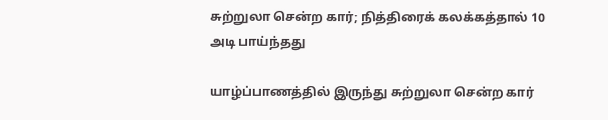சுற்றுலா சென்ற கார்; நித்திரைக் கலக்கத்தால் 10 அடி பாய்ந்தது

யாழ்ப்பாணத்தில் இருந்து சுற்றுலா சென்ற கார்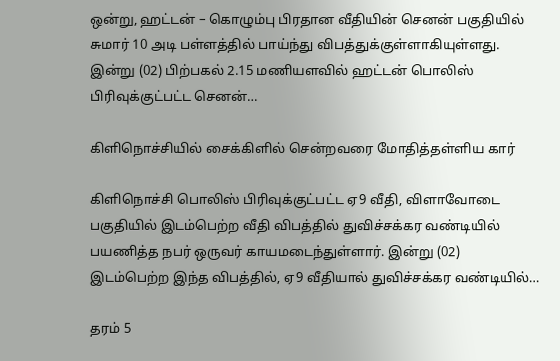ஒன்று, ஹட்டன் – கொழும்பு பிரதான வீதியின் செனன் பகுதியில் சுமார் 10 அடி பள்ளத்தில் பாய்ந்து விபத்துக்குள்ளாகியுள்ளது. இன்று (02) பிற்பகல் 2.15 மணியளவில் ஹட்டன் பொலிஸ் பிரிவுக்குட்பட்ட செனன்…

கிளிநொச்சியில் சைக்கிளில் சென்றவரை மோதித்தள்ளிய கார்

கிளிநொச்சி பொலிஸ் பிரிவுக்குட்பட்ட ஏ9 வீதி, விளாவோடை பகுதியில் இடம்பெற்ற வீதி விபத்தில் துவிச்சக்கர வண்டியில் பயணித்த நபர் ஒருவர் காயமடைந்துள்ளார். இன்று (02) இடம்பெற்ற இந்த விபத்தில், ஏ9 வீதியால் துவிச்சக்கர வண்டியில்…

தரம் 5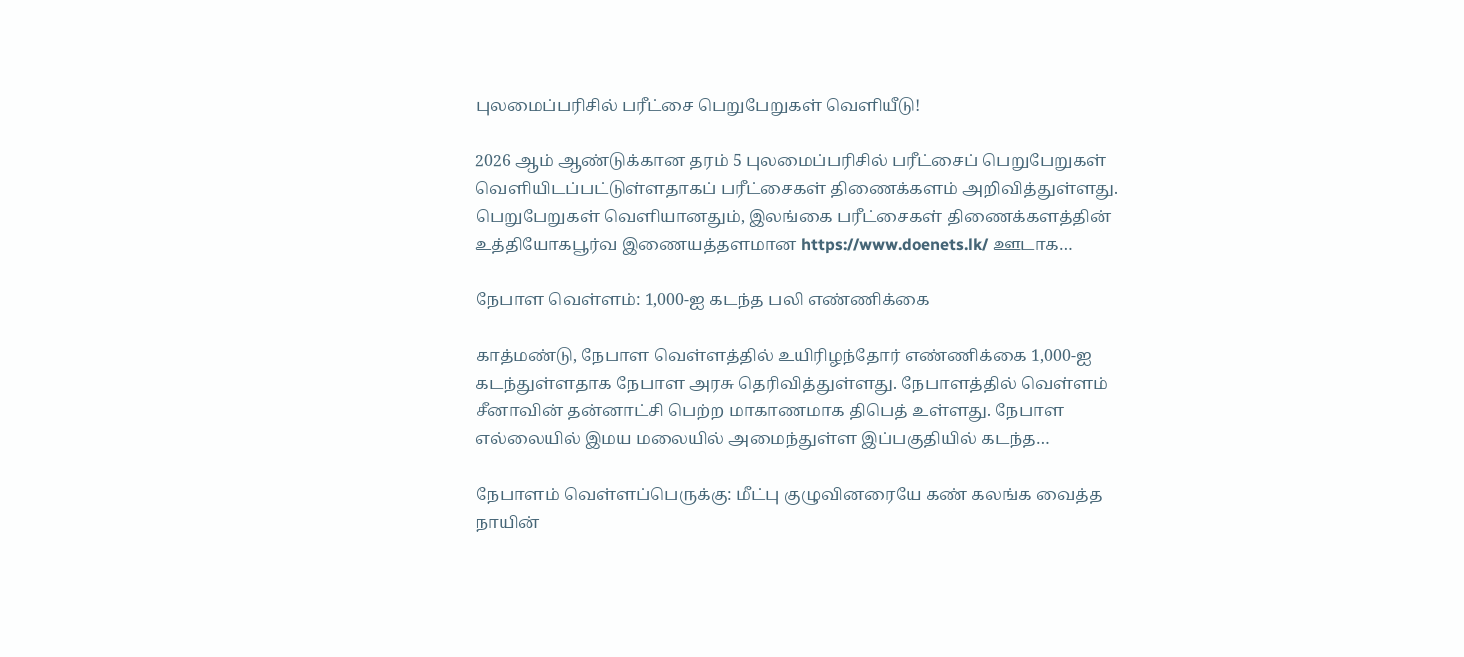புலமைப்பரிசில் பரீட்சை பெறுபேறுகள் வெளியீடு!

2026 ஆம் ஆண்டுக்கான தரம் 5 புலமைப்பரிசில் பரீட்சைப் பெறுபேறுகள் வெளியிடப்பட்டுள்ளதாகப் பரீட்சைகள் திணைக்களம் அறிவித்துள்ளது. பெறுபேறுகள் வெளியானதும், இலங்கை பரீட்சைகள் திணைக்களத்தின் உத்தியோகபூர்வ இணையத்தளமான https://www.doenets.lk/ ஊடாக…

நேபாள வெள்ளம்: 1,000-ஐ கடந்த பலி எண்ணிக்கை

காத்மண்டு, நேபாள வெள்ளத்தில் உயிரிழந்தோர் எண்ணிக்கை 1,000-ஐ கடந்துள்ளதாக நேபாள அரசு தெரிவித்துள்ளது. நேபாளத்தில் வெள்ளம் சீனாவின் தன்னாட்சி பெற்ற மாகாணமாக திபெத் உள்ளது. நேபாள எல்லையில் இமய மலையில் அமைந்துள்ள இப்பகுதியில் கடந்த…

நேபாளம் வெள்ளப்பெருக்கு: மீட்பு குழுவினரையே கண் கலங்க வைத்த நாயின்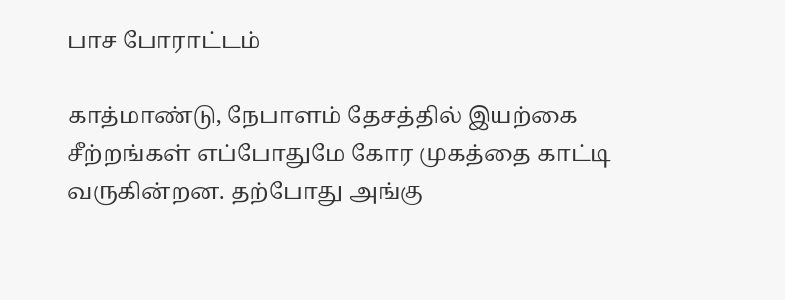பாச போராட்டம்

காத்மாண்டு, நேபாளம் தேசத்தில் இயற்கை சீற்றங்கள் எப்போதுமே கோர முகத்தை காட்டி வருகின்றன. தற்போது அங்கு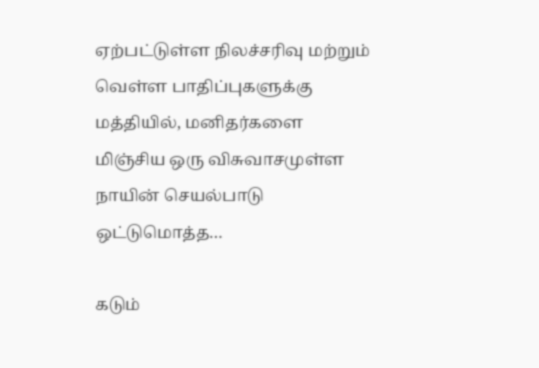ஏற்பட்டுள்ள நிலச்சரிவு மற்றும் வெள்ள பாதிப்புகளுக்கு மத்தியில், மனிதர்களை மிஞ்சிய ஒரு விசுவாசமுள்ள நாயின் செயல்பாடு ஒட்டுமொத்த…

கடும்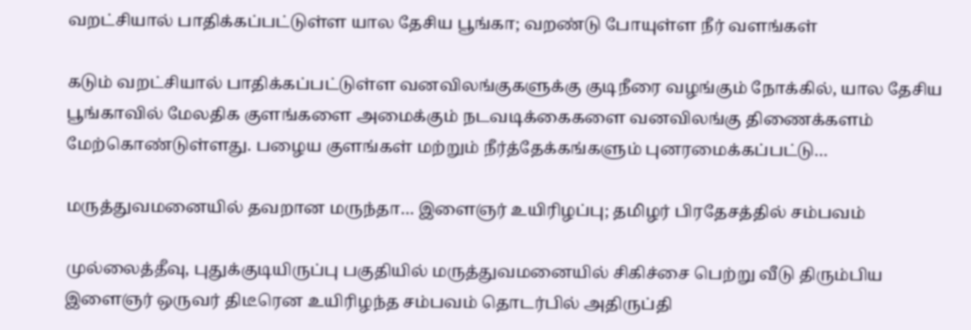வறட்சியால் பாதிக்கப்பட்டுள்ள யால தேசிய பூங்கா; வறண்டு போயுள்ள நீர் வளங்கள்

கடும் வறட்சியால் பாதிக்கப்பட்டுள்ள வனவிலங்குகளுக்கு குடிநீரை வழங்கும் நோக்கில், யால தேசிய பூங்காவில் மேலதிக குளங்களை அமைக்கும் நடவடிக்கைகளை வனவிலங்கு திணைக்களம் மேற்கொண்டுள்ளது. பழைய குளங்கள் மற்றும் நீர்த்தேக்கங்களும் புனரமைக்கப்பட்டு…

மருத்துவமனையில் தவறான மருந்தா… இளைஞர் உயிரிழப்பு; தமிழர் பிரதேசத்தில் சம்பவம்

முல்லைத்தீவு, புதுக்குடியிருப்பு பகுதியில் மருத்துவமனையில் சிகிச்சை பெற்று வீடு திரும்பிய இளைஞர் ஒருவர் திடீரென உயிரிழந்த சம்பவம் தொடர்பில் அதிருப்தி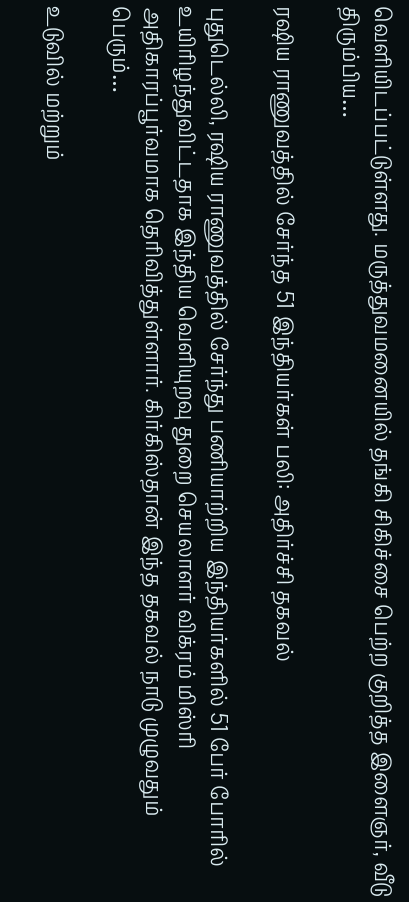வெளியிடப்பட்டுள்ளது. மருத்துவமனையில் தங்கி சிகிச்சை பெற்ற குறித்த இளைஞர், வீடு திரும்பிய…

ரஷிய ராணுவத்தில் சேர்ந்த 51 இந்தியர்கள் பலி: அதிர்ச்சி தகவல்

புதுடெல்லி, ரஷிய ராணுவத்தில் சேர்ந்து பணியாற்றிய இந்தியர்களில் 51 பேர் போரில் உயிரிழந்துவிட்டதாக இந்திய வெளியுறவு துறை செயலாளர் விக்ரம் மிஸ்ரி அதிகாரப்பூர்வமாக தெரிவித்துள்ளார். கிர்கிஸ்தான் இந்த தகவல் நாடு முழுவதும் பெரும்…

உடுவில் மற்றும்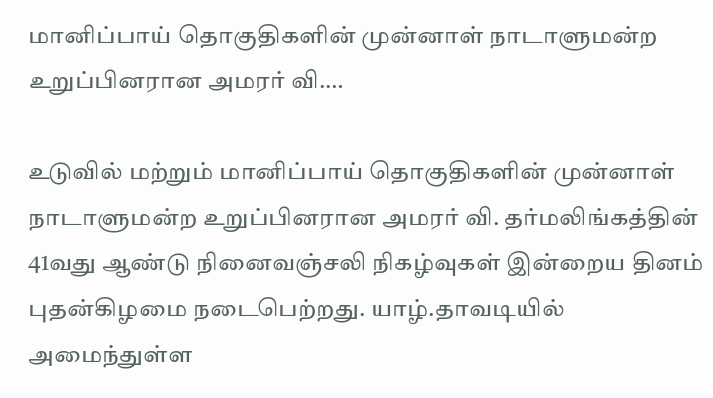மானிப்பாய் தொகுதிகளின் முன்னாள் நாடாளுமன்ற உறுப்பினரான அமரர் வி.…

உடுவில் மற்றும் மானிப்பாய் தொகுதிகளின் முன்னாள் நாடாளுமன்ற உறுப்பினரான அமரர் வி. தர்மலிங்கத்தின் 41வது ஆண்டு நினைவஞ்சலி நிகழ்வுகள் இன்றைய தினம் புதன்கிழமை நடைபெற்றது. யாழ்.தாவடியில் அமைந்துள்ள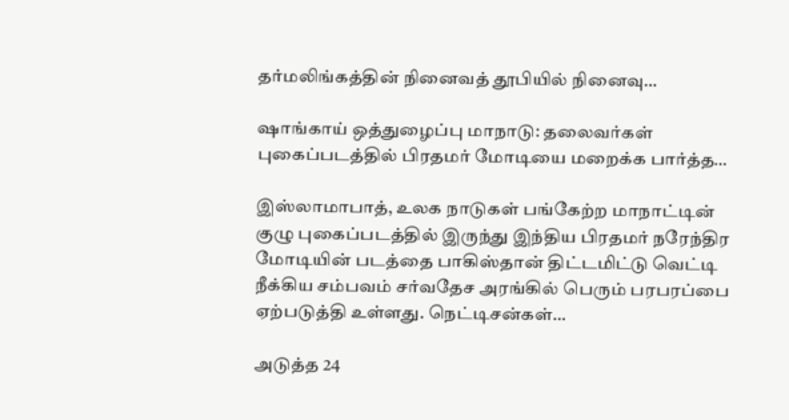தர்மலிங்கத்தின் நினைவத் தூபியில் நினைவு…

ஷாங்காய் ஒத்துழைப்பு மாநாடு: தலைவர்கள் புகைப்படத்தில் பிரதமர் மோடியை மறைக்க பார்த்த…

இஸ்லாமாபாத், உலக நாடுகள் பங்கேற்ற மாநாட்டின் குழு புகைப்படத்தில் இருந்து இந்திய பிரதமர் நரேந்திர மோடியின் படத்தை பாகிஸ்தான் திட்டமிட்டு வெட்டி நீக்கிய சம்பவம் சர்வதேச அரங்கில் பெரும் பரபரப்பை ஏற்படுத்தி உள்ளது. நெட்டிசன்கள்…

அடுத்த 24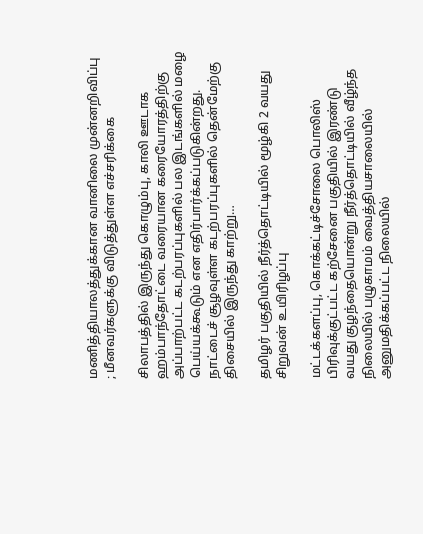மணித்தியாலத்துக்கான வானிலை முன்னறிவிப்பு ; மீனவர்களுக்கு விடுத்துள்ள எச்சரிக்கை

சிலாபத்தில் இருந்து கொழும்பு, காலி ஊடாக ஹம்பாந்தோட்டை வரையான கரையோரத்திற்கு அப்பாற்பட்ட கடற்பரப்புகளில் பல இடங்களில் மழை பெய்யக்கூடும் என எதிர்பார்க்கப்படுகின்றது. நாட்டைச் சூழவுள்ள கடற்பரப்புகளில் தென்மேற்கு திசையில் இருந்து காற்று…

தமிழர் பகுதியில் நீர்த்தொட்டியில் மூழ்கி 2 வயது சிறுவன் உயிரிழப்பு

மட்டக்களப்பு, கொக்கட்டிச்சோலை பொலிஸ் பிரிவுக்குட்பட்ட கற்சேனை பகுதியில் இரண்டு வயது குழந்தையொன்று நீர்த்தொட்டியில் வீழ்ந்த நிலையில் பழுகாமம் வைத்தியசாலையில் அனுமதிக்கப்பட்ட நிலையில்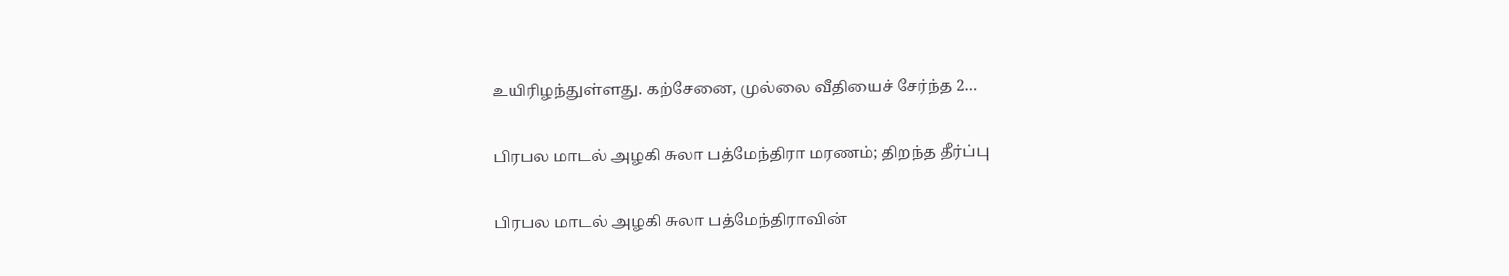உயிரிழந்துள்ளது. கற்சேனை, முல்லை வீதியைச் சேர்ந்த 2…

பிரபல மாடல் அழகி சுலா பத்மேந்திரா மரணம்; திறந்த தீர்ப்பு

பிரபல மாடல் அழகி சுலா பத்மேந்திராவின்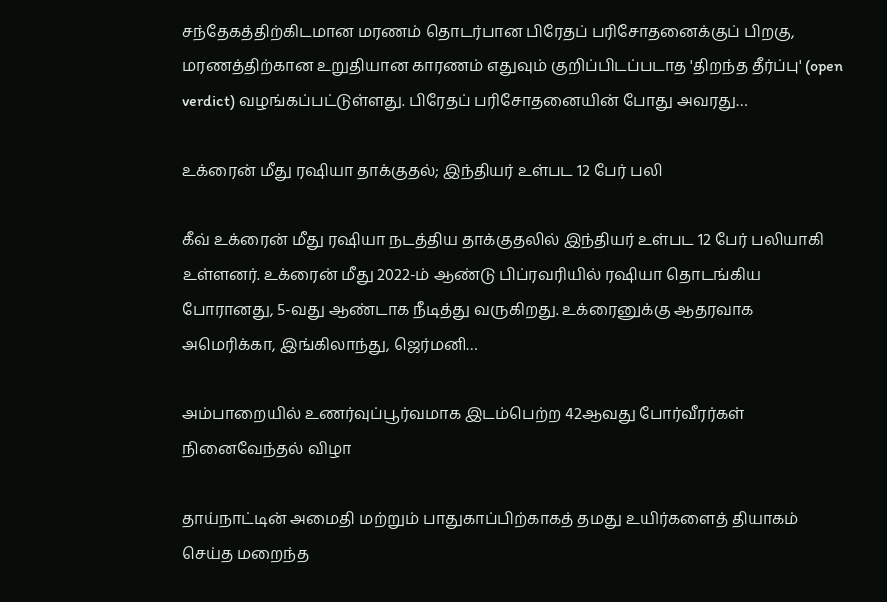சந்தேகத்திற்கிடமான மரணம் தொடர்பான பிரேதப் பரிசோதனைக்குப் பிறகு, மரணத்திற்கான உறுதியான காரணம் எதுவும் குறிப்பிடப்படாத 'திறந்த தீர்ப்பு' (open verdict) வழங்கப்பட்டுள்ளது. பிரேதப் பரிசோதனையின் போது அவரது…

உக்ரைன் மீது ரஷியா தாக்குதல்; இந்தியர் உள்பட 12 பேர் பலி

கீவ் உக்ரைன் மீது ரஷியா நடத்திய தாக்குதலில் இந்தியர் உள்பட 12 பேர் பலியாகி உள்ளனர். உக்ரைன் மீது 2022-ம் ஆண்டு பிப்ரவரியில் ரஷியா தொடங்கிய போரானது, 5-வது ஆண்டாக நீடித்து வருகிறது. உக்ரைனுக்கு ஆதரவாக அமெரிக்கா, இங்கிலாந்து, ஜெர்மனி…

அம்பாறையில் உணர்வுப்பூர்வமாக இடம்பெற்ற 42ஆவது போர்வீரர்கள் நினைவேந்தல் விழா

தாய்நாட்டின் அமைதி மற்றும் பாதுகாப்பிற்காகத் தமது உயிர்களைத் தியாகம் செய்த மறைந்த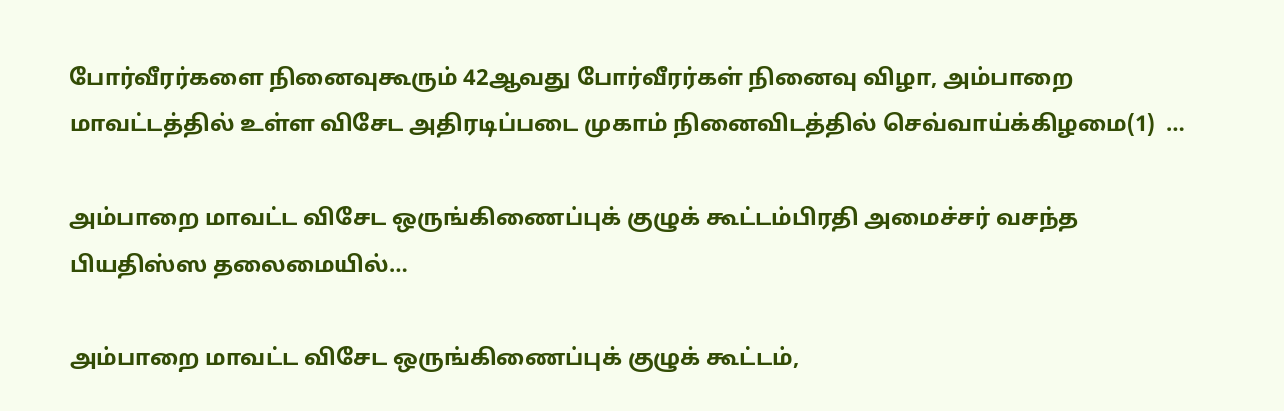போர்வீரர்களை நினைவுகூரும் 42ஆவது போர்வீரர்கள் நினைவு விழா, அம்பாறை மாவட்டத்தில் உள்ள விசேட அதிரடிப்படை முகாம் நினைவிடத்தில் செவ்வாய்க்கிழமை(1)  …

அம்பாறை மாவட்ட விசேட ஒருங்கிணைப்புக் குழுக் கூட்டம்பிரதி அமைச்சர் வசந்த பியதிஸ்ஸ தலைமையில்…

அம்பாறை மாவட்ட விசேட ஒருங்கிணைப்புக் குழுக் கூட்டம்,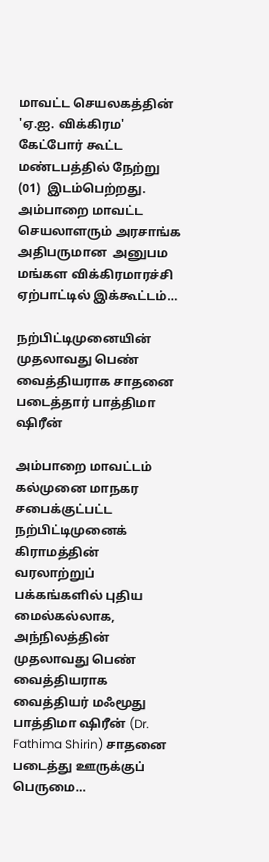மாவட்ட செயலகத்தின் 'ஏ.ஐ. விக்கிரம' கேட்போர் கூட்ட மண்டபத்தில் நேற்று (01)  இடம்பெற்றது. அம்பாறை மாவட்ட செயலாளரும் அரசாங்க அதிபருமான  அனுபம மங்கள விக்கிரமாரச்சி  ஏற்பாட்டில் இக்கூட்டம்…

நற்பிட்டிமுனையின் முதலாவது பெண் வைத்தியராக சாதனை படைத்தார் பாத்திமா ஷிரீன்

அம்பாறை மாவட்டம் கல்முனை மாநகர சபைக்குட்பட்ட நற்பிட்டிமுனைக் கிராமத்தின் வரலாற்றுப் பக்கங்களில் புதிய மைல்கல்லாக, அந்நிலத்தின் முதலாவது பெண் வைத்தியராக வைத்தியர் மஃமூது பாத்திமா ஷிரீன் (Dr. Fathima Shirin) சாதனை படைத்து ஊருக்குப் பெருமை…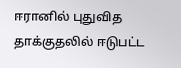ஈரானில் புதுவித தாக்குதலில் ஈடுபட்ட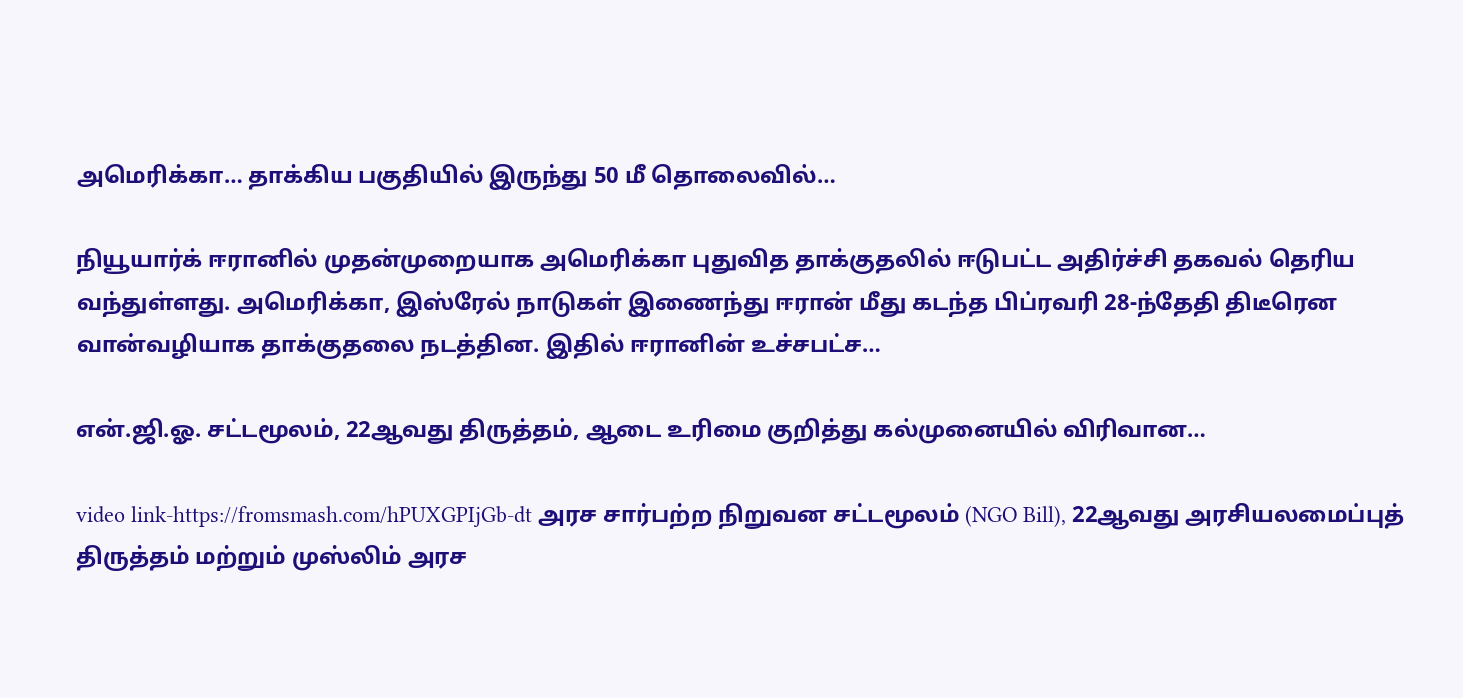அமெரிக்கா… தாக்கிய பகுதியில் இருந்து 50 மீ தொலைவில்…

நியூயார்க் ஈரானில் முதன்முறையாக அமெரிக்கா புதுவித தாக்குதலில் ஈடுபட்ட அதிர்ச்சி தகவல் தெரிய வந்துள்ளது. அமெரிக்கா, இஸ்ரேல் நாடுகள் இணைந்து ஈரான் மீது கடந்த பிப்ரவரி 28-ந்தேதி திடீரென வான்வழியாக தாக்குதலை நடத்தின. இதில் ஈரானின் உச்சபட்ச…

என்.ஜி.ஓ. சட்டமூலம், 22ஆவது திருத்தம், ஆடை உரிமை குறித்து கல்முனையில் விரிவான…

video link-https://fromsmash.com/hPUXGPIjGb-dt அரச சார்பற்ற நிறுவன சட்டமூலம் (NGO Bill), 22ஆவது அரசியலமைப்புத் திருத்தம் மற்றும் முஸ்லிம் அரச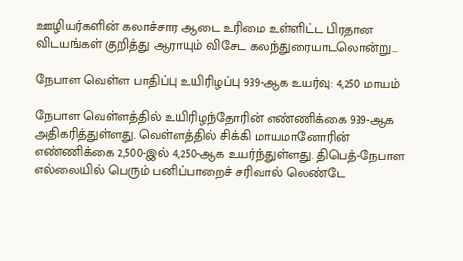ஊழியர்களின் கலாச்சார ஆடை உரிமை உள்ளிட்ட பிரதான விடயங்கள் குறித்து ஆராயும் விசேட கலந்துரையாடலொன்று…

நேபாள வெள்ள பாதிப்பு உயிரிழப்பு 939-ஆக உயர்வு: 4,250 மாயம்

நேபாள வெள்ளத்தில் உயிரிழந்தோரின் எண்ணிக்கை 939-ஆக அதிகரித்துள்ளது. வெள்ளத்தில் சிக்கி மாயமானோரின் எண்ணிக்கை 2,500-இல் 4,250-ஆக உயர்ந்துள்ளது. திபெத்-நேபாள எல்லையில் பெரும் பனிப்பாறைச் சரிவால் லெண்டே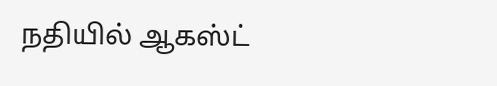நதியில் ஆகஸ்ட்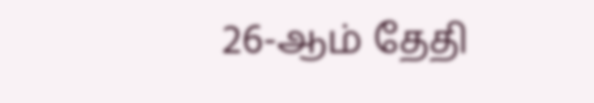26-ஆம் தேதி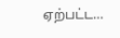ஏற்பட்ட…